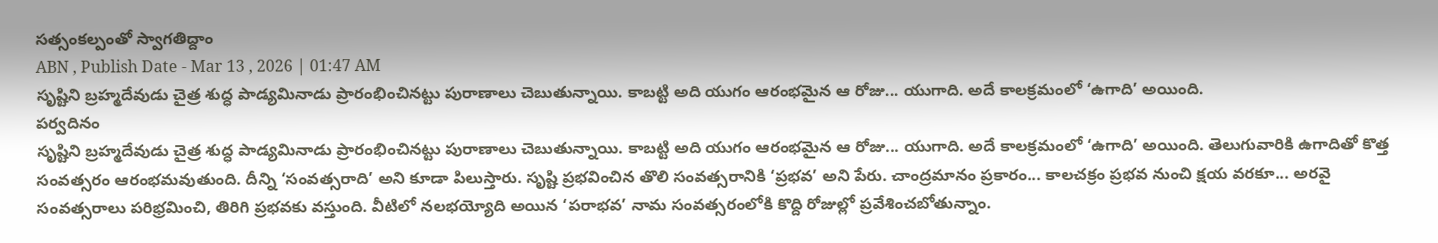సత్సంకల్పంతో స్వాగతిద్దాం
ABN , Publish Date - Mar 13 , 2026 | 01:47 AM
సృష్టిని బ్రహ్మదేవుడు చైత్ర శుద్ధ పాడ్యమినాడు ప్రారంభించినట్టు పురాణాలు చెబుతున్నాయి. కాబట్టి అది యుగం ఆరంభమైన ఆ రోజు... యుగాది. అదే కాలక్రమంలో ‘ఉగాది’ అయింది.
పర్వదినం
సృష్టిని బ్రహ్మదేవుడు చైత్ర శుద్ధ పాడ్యమినాడు ప్రారంభించినట్టు పురాణాలు చెబుతున్నాయి. కాబట్టి అది యుగం ఆరంభమైన ఆ రోజు... యుగాది. అదే కాలక్రమంలో ‘ఉగాది’ అయింది. తెలుగువారికి ఉగాదితో కొత్త సంవత్సరం ఆరంభమవుతుంది. దీన్ని ‘సంవత్సరాది’ అని కూడా పిలుస్తారు. సృష్టి ప్రభవించిన తొలి సంవత్సరానికి ‘ప్రభవ’ అని పేరు. చాంద్రమానం ప్రకారం... కాలచక్రం ప్రభవ నుంచి క్షయ వరకూ... అరవై సంవత్సరాలు పరిభ్రమించి, తిరిగి ప్రభవకు వస్తుంది. వీటిలో నలభయ్యోది అయిన ‘పరాభవ’ నామ సంవత్సరంలోకి కొద్ది రోజుల్లో ప్రవేశించబోతున్నాం.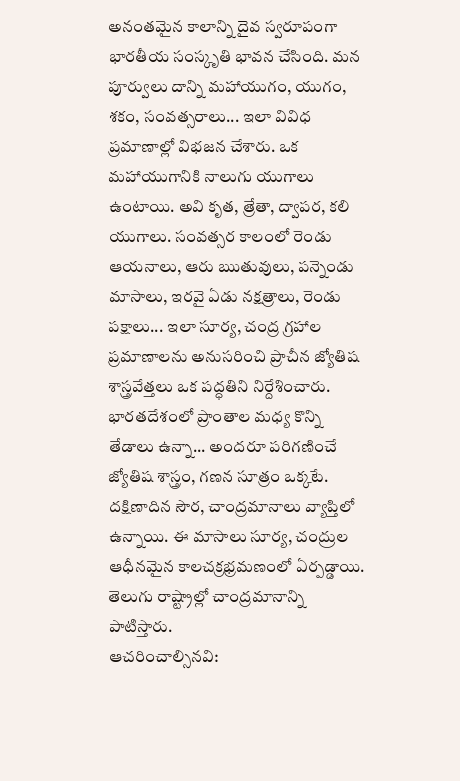అనంతమైన కాలాన్ని దైవ స్వరూపంగా భారతీయ సంస్కృతి భావన చేసింది. మన పూర్వులు దాన్ని మహాయుగం, యుగం, శకం, సంవత్సరాలు... ఇలా వివిధ ప్రమాణాల్లో విభజన చేశారు. ఒక మహాయుగానికి నాలుగు యుగాలు ఉంటాయి. అవి కృత, త్రేతా, ద్వాపర, కలి యుగాలు. సంవత్సర కాలంలో రెండు ఆయనాలు, ఆరు ఋతువులు, పన్నెండు మాసాలు, ఇరవై ఏడు నక్షత్రాలు, రెండు పక్షాలు... ఇలా సూర్య, చంద్ర గ్రహాల ప్రమాణాలను అనుసరించి ప్రాచీన జ్యోతిష శాస్త్రవేత్తలు ఒక పద్ధతిని నిర్దేశించారు. భారతదేశంలో ప్రాంతాల మధ్య కొన్ని తేడాలు ఉన్నా... అందరూ పరిగణించే జ్యోతిష శాస్త్రం, గణన సూత్రం ఒక్కటే. దక్షిణాదిన సౌర, చాంద్రమానాలు వ్యాప్తిలో ఉన్నాయి. ఈ మాసాలు సూర్య, చంద్రుల ఆధీనమైన కాలచక్రభ్రమణంలో ఏర్పడ్డాయి. తెలుగు రాష్ట్రాల్లో చాంద్రమానాన్ని పాటిస్తారు.
ఆచరించాల్సినవి: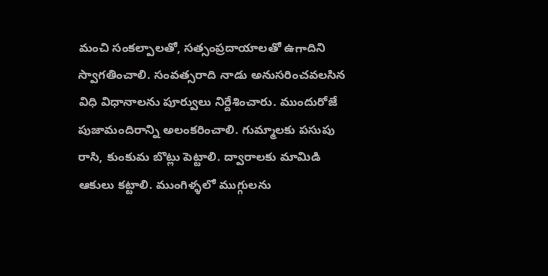మంచి సంకల్పాలతో, సత్సంప్రదాయాలతో ఉగాదిని స్వాగతించాలి. సంవత్సరాది నాడు అనుసరించవలసిన విధి విధానాలను పూర్వులు నిర్దేశించారు. ముందురోజే పుజామందిరాన్ని అలంకరించాలి. గుమ్మాలకు పసుపు రాసి, కుంకుమ బొట్లు పెట్టాలి. ద్వారాలకు మామిడి ఆకులు కట్టాలి. ముంగిళ్ళలో ముగ్గులను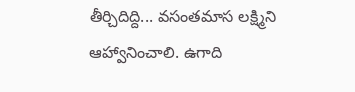తీర్చిదిద్ది... వసంతమాస లక్ష్మిని ఆహ్వానించాలి. ఉగాది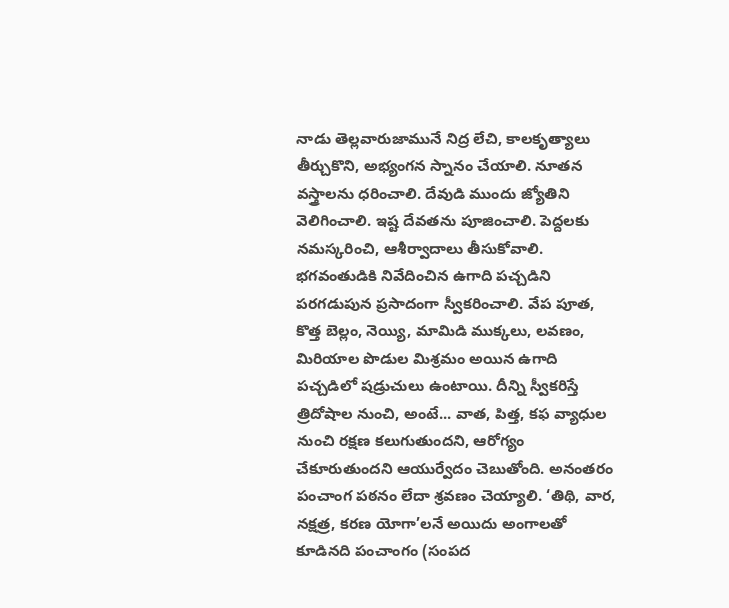నాడు తెల్లవారుజామునే నిద్ర లేచి, కాలకృత్యాలు తీర్చుకొని, అభ్యంగన స్నానం చేయాలి. నూతన వస్త్రాలను ధరించాలి. దేవుడి ముందు జ్యోతిని వెలిగించాలి. ఇష్ట దేవతను పూజించాలి. పెద్దలకు నమస్కరించి, ఆశీర్వాదాలు తీసుకోవాలి. భగవంతుడికి నివేదించిన ఉగాది పచ్చడిని పరగడుపున ప్రసాదంగా స్వీకరించాలి. వేప పూత, కొత్త బెల్లం, నెయ్యి, మామిడి ముక్కలు, లవణం, మిరియాల పొడుల మిశ్రమం అయిన ఉగాది పచ్చడిలో షడ్రుచులు ఉంటాయి. దీన్ని స్వీకరిస్తే త్రిదోషాల నుంచి, అంటే... వాత, పిత్త, కఫ వ్యాధుల నుంచి రక్షణ కలుగుతుందని, ఆరోగ్యం చేకూరుతుందని ఆయుర్వేదం చెబుతోంది. అనంతరం పంచాంగ పఠనం లేదా శ్రవణం చెయ్యాలి. ‘తిథి, వార, నక్షత్ర, కరణ యోగా’లనే అయిదు అంగాలతో కూడినది పంచాంగం (సంపద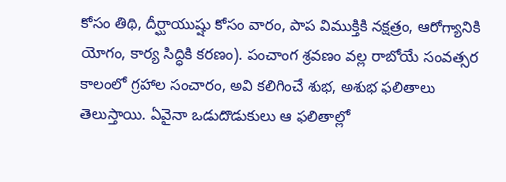కోసం తిథి, దీర్ఘాయుష్షు కోసం వారం, పాప విముక్తికి నక్షత్రం, ఆరోగ్యానికి యోగం, కార్య సిద్ధికి కరణం). పంచాంగ శ్రవణం వల్ల రాబోయే సంవత్సర కాలంలో గ్రహాల సంచారం, అవి కలిగించే శుభ, అశుభ ఫలితాలు తెలుస్తాయి. ఏవైనా ఒడుదొడుకులు ఆ ఫలితాల్లో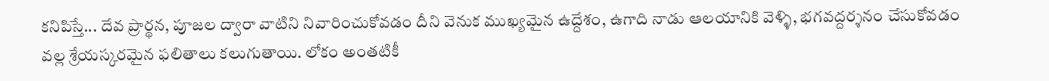కనిపిస్తే... దేవ ప్రార్థన, పూజల ద్వారా వాటిని నివారించుకోవడం దీని వెనుక ముఖ్యమైన ఉద్దేశం, ఉగాది నాడు ఆలయానికి వెళ్ళి, భగవద్దర్శనం చేసుకోవడం వల్ల శ్రేయస్కరమైన ఫలితాలు కలుగుతాయి. లోకం అంతటికీ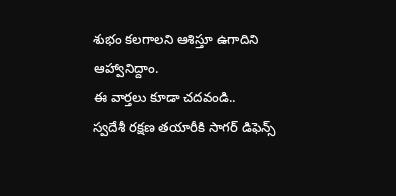శుభం కలగాలని ఆశిస్తూ ఉగాదిని ఆహ్వానిద్దాం.
ఈ వార్తలు కూడా చదవండి..
స్వదేశీ రక్షణ తయారీకి సాగర్ డిఫెన్స్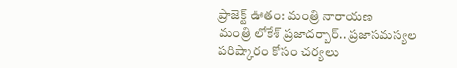ప్రాజెక్ట్ ఊతం: మంత్రి నారాయణ
మంత్రి లోకేశ్ ప్రజాదర్బార్.. ప్రజాసమస్యల పరిష్కారం కోసం చర్యలు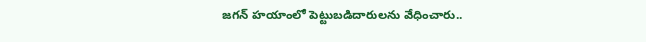జగన్ హయాంలో పెట్టుబడిదారులను వేధించారు..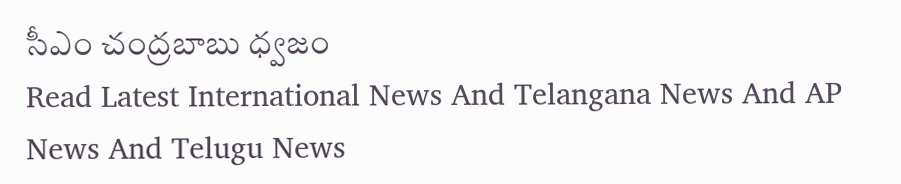సీఎం చంద్రబాబు ధ్వజం
Read Latest International News And Telangana News And AP News And Telugu News